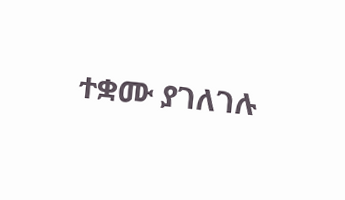ተቋሙ ያገለገሉ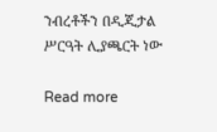ንብረቶችን በዲጂታል ሥርዓት ሊያጫርት ነው

Read more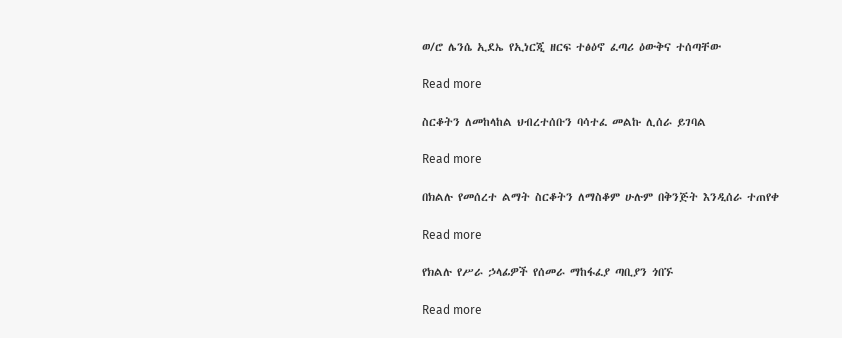ወ/ሮ ሌንሴ ኢደኤ የኢነርጂ ዘርፍ ተፅዕኖ ፈጣሪ ዕውቅና ተሰጣቸው

Read more

ስርቆትን ለመከላከል ህብረተሰቡን ባሳተፈ መልኩ ሊሰራ ይገባል

Read more

በክልሉ የመሰረተ ልማት ስርቆትን ለማስቆም ሁሉም በቅንጅት እንዲሰራ ተጠየቀ

Read more

የክልሉ የሥራ ኃላፊዎች የሰመራ ማከፋፈያ ጣቢያን ጎበኙ

Read more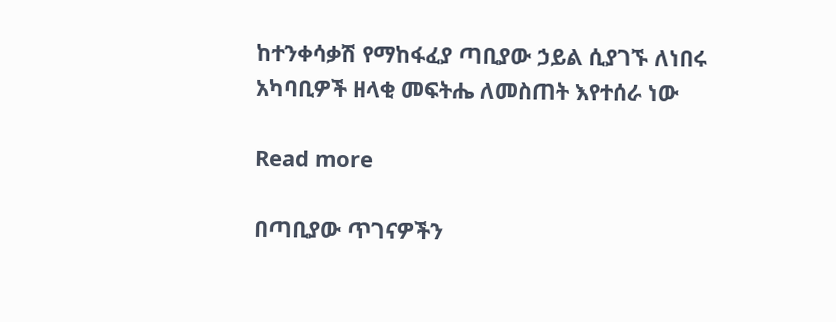ከተንቀሳቃሽ የማከፋፈያ ጣቢያው ኃይል ሲያገኙ ለነበሩ አካባቢዎች ዘላቂ መፍትሔ ለመስጠት እየተሰራ ነው

Read more

በጣቢያው ጥገናዎችን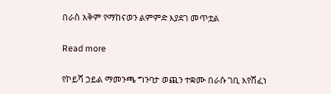በራስ አቅም የማከናወን ልምምድ እያደገ መጥቷል

Read more

የኮይሻ ኃይል ማመንጫ ግንባታ ወጪን ተቋሙ በራሱ ገቢ እየሸፈነ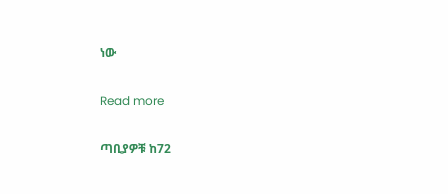ነው

Read more

ጣቢያዎቹ ከ72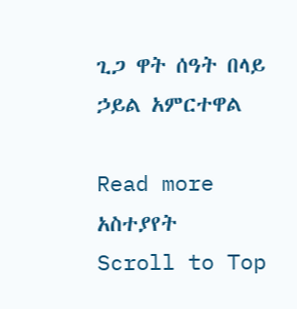ጊጋ ዋት ሰዓት በላይ ኃይል አምርተዋል

Read more
አስተያየት
Scroll to Top